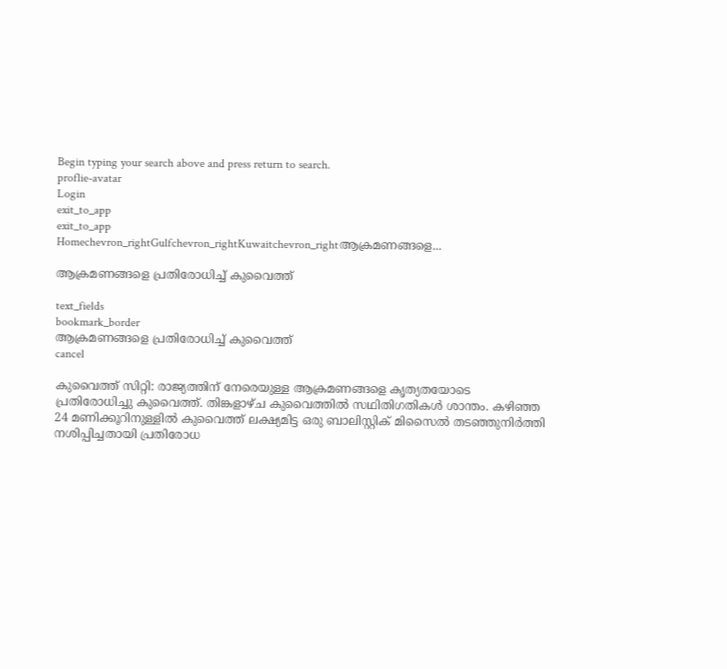Begin typing your search above and press return to search.
proflie-avatar
Login
exit_to_app
exit_to_app
Homechevron_rightGulfchevron_rightKuwaitchevron_rightആക്രമണങ്ങളെ...

ആക്രമണങ്ങളെ പ്രതിരോധിച്ച് കുവൈത്ത്

text_fields
bookmark_border
ആക്രമണങ്ങളെ പ്രതിരോധിച്ച് കുവൈത്ത്
cancel

കുവൈത്ത് സിറ്റി: രാജ്യത്തിന് നേരെയുള്ള ആക്രമണങ്ങളെ കൃത്യതയോടെ പ്രതിരോധിച്ചു കുവൈത്ത്. തിങ്കളാഴ്ച കുവൈത്തിൽ സഥിതിഗതികൾ ശാന്തം. കഴിഞ്ഞ 24 മണിക്കൂറിനുള്ളിൽ കുവൈത്ത് ലക്ഷ്യമിട്ട ഒരു ബാലിസ്റ്റിക് മിസൈൽ തടഞ്ഞുനിർത്തി നശിപ്പിച്ചതായി പ്രതിരോധ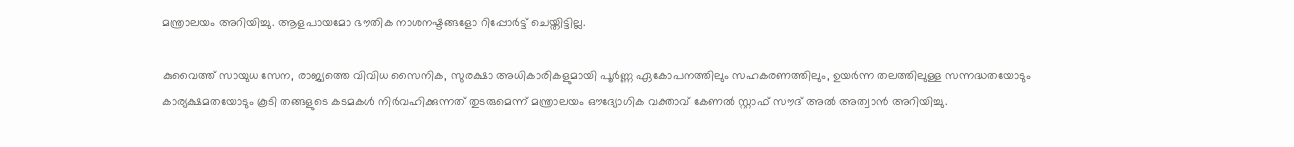മന്ത്രാലയം അറിയിച്ചു. ആളപായമോ ഭൗതിക നാശനഷ്ടങ്ങളോ റിപ്പോർട്ട് ചെയ്തിട്ടില്ല.

കുവൈത്ത് സായുധ സേന, രാജ്യത്തെ വിവിധ സൈനിക, സുരക്ഷാ അധികാരികളുമായി പൂർണ്ണ ഏകോപനത്തിലും സഹകരണത്തിലും, ഉയർന്ന തലത്തിലുള്ള സന്നദ്ധതയോടും കാര്യക്ഷമതയോടും കൂടി തങ്ങളുടെ കടമകൾ നിർവഹിക്കുന്നത് തുടരുമെന്ന് മന്ത്രാലയം ഔദ്യോഗിക വക്താവ് കേണൽ സ്റ്റാഫ് സൗദ് അൽ അത്വാൻ അറിയിച്ചു.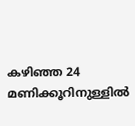കഴിഞ്ഞ 24 മണിക്കൂറിനുള്ളിൽ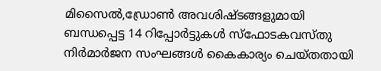മിസൈൽ,ഡ്രോൺ അവശിഷ്ടങ്ങളുമായി ബന്ധപ്പെട്ട 14 റിപ്പോർട്ടുകൾ സ്ഫോടകവസ്തു നിർമാർജന സംഘങ്ങൾ കൈകാര്യം ചെയ്തതായി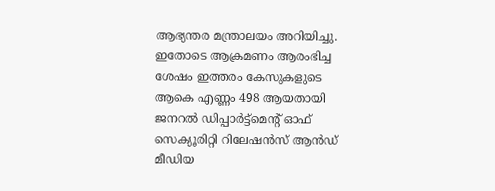ആഭ്യന്തര മന്ത്രാലയം അറിയിച്ചു. ഇതോടെ ആക്രമണം ആരംഭിച്ച ശേഷം ഇത്തരം കേസുകളുടെ ആകെ എണ്ണം 498 ആയതായി ജനറൽ ഡിപ്പാർട്ട്‌മെന്റ് ഓഫ് സെക്യൂരിറ്റി റിലേഷൻസ് ആൻഡ് മീഡിയ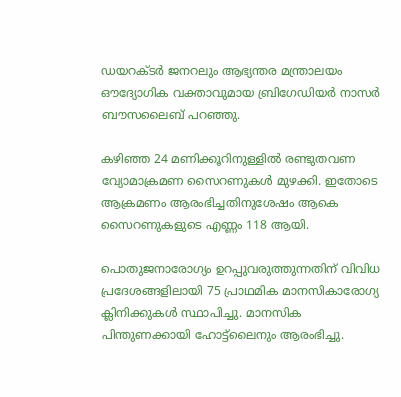ഡയറക്ടർ ജനറലും ആഭ്യന്തര മന്ത്രാലയം ഔദ്യോഗിക വക്താവുമായ ബ്രിഗേഡിയർ നാസർ ബൗസലൈബ് പറഞ്ഞു.

കഴിഞ്ഞ 24 മണിക്കൂറിനുള്ളിൽ രണ്ടുതവണ വ്യോമാക്രമണ സൈറണുകൾ മുഴക്കി. ഇതോടെ ആക്രമണം ആരംഭിച്ചതിനുശേഷം ആകെ സൈറണുകളുടെ എണ്ണം 118 ആയി.

പൊതുജനാരോഗ്യം ഉറപ്പുവരുത്തുന്നതിന് വിവിധ പ്രദേശങ്ങളിലായി 75 പ്രാഥമിക മാനസികാരോഗ്യ ക്ലിനിക്കുകൾ സ്ഥാപിച്ചു. മാനസിക പിന്തുണക്കായി ഹോട്ട്‌ലൈനും ആരംഭിച്ചു.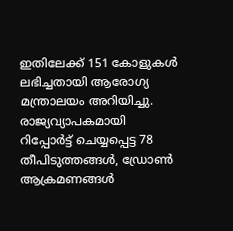ഇതിലേക്ക് 151 കോളുകൾ ലഭിച്ചതായി ആരോഗ്യ മന്ത്രാലയം അറിയിച്ചു. രാജ്യവ്യാപകമായി റിപ്പോർട്ട് ചെയ്യപ്പെട്ട 78 തീപിടുത്തങ്ങൾ, ഡ്രോൺ ആക്രമണങ്ങൾ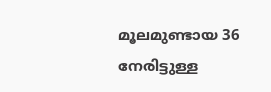മൂലമുണ്ടായ 36 നേരിട്ടുള്ള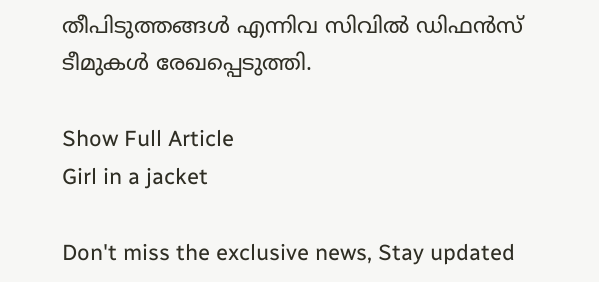തീപിടുത്തങ്ങൾ എന്നിവ സിവിൽ ഡിഫൻസ് ടീമുകൾ രേഖപ്പെടുത്തി.

Show Full Article
Girl in a jacket

Don't miss the exclusive news, Stay updated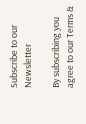Subscribe to our Newsletter

By subscribing you agree to our Terms &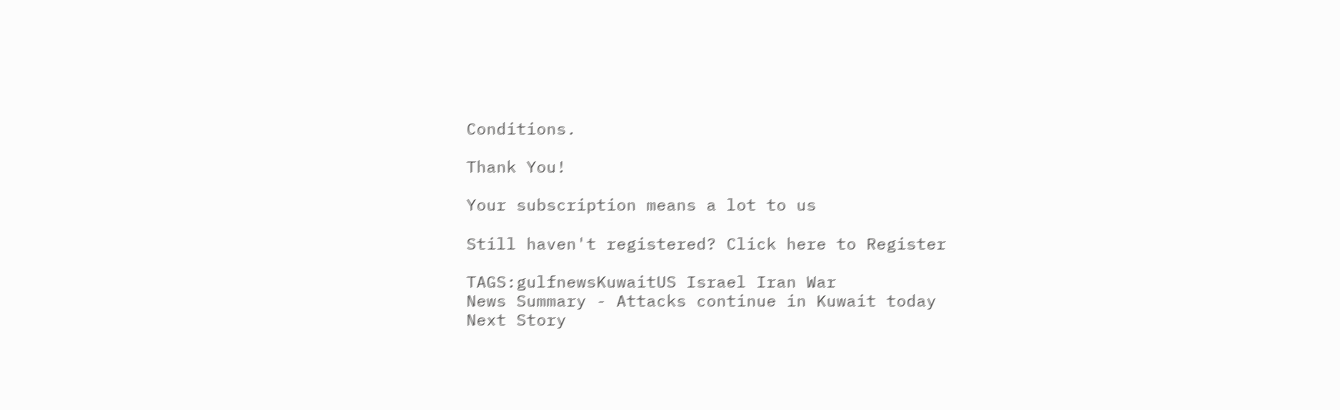Conditions.

Thank You!

Your subscription means a lot to us

Still haven't registered? Click here to Register

TAGS:gulfnewsKuwaitUS Israel Iran War
News Summary - Attacks continue in Kuwait today
Next Story